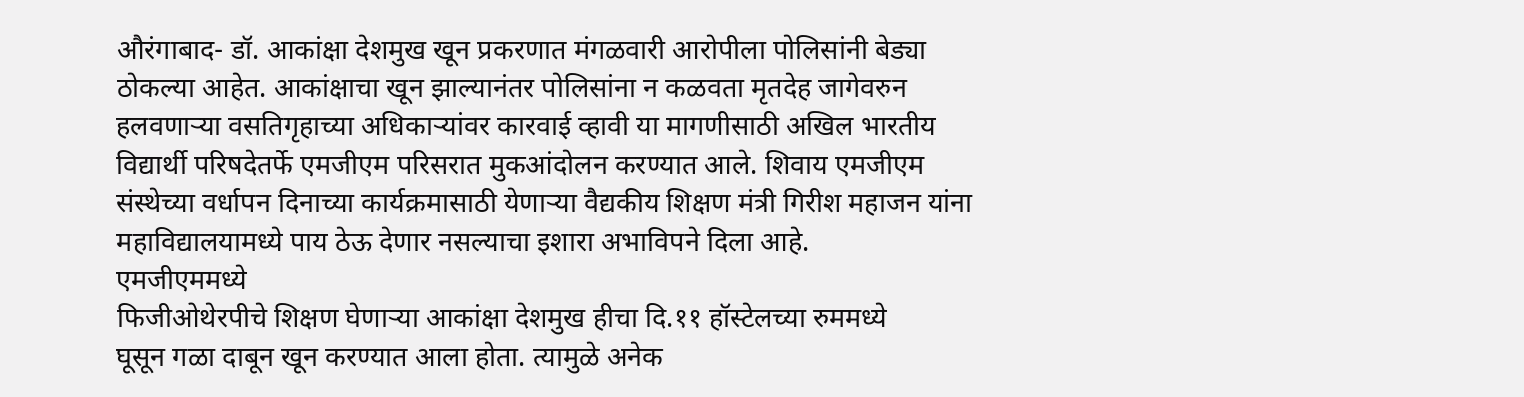औरंगाबाद- डॉ. आकांक्षा देशमुख खून प्रकरणात मंगळवारी आरोपीला पोलिसांनी बेड्या ठोकल्या आहेत. आकांक्षाचा खून झाल्यानंतर पोलिसांना न कळवता मृतदेह जागेवरुन हलवणाऱ्या वसतिगृहाच्या अधिकाऱ्यांवर कारवाई व्हावी या मागणीसाठी अखिल भारतीय विद्यार्थी परिषदेतर्फे एमजीएम परिसरात मुकआंदोलन करण्यात आले. शिवाय एमजीएम संस्थेच्या वर्धापन दिनाच्या कार्यक्रमासाठी येणाऱ्या वैद्यकीय शिक्षण मंत्री गिरीश महाजन यांना महाविद्यालयामध्ये पाय ठेऊ देणार नसल्याचा इशारा अभाविपने दिला आहे.
एमजीएममध्ये
फिजीओथेरपीचे शिक्षण घेणाऱ्या आकांक्षा देशमुख हीचा दि.११ हॉस्टेलच्या रुममध्ये
घूसून गळा दाबून खून करण्यात आला होता. त्यामुळे अनेक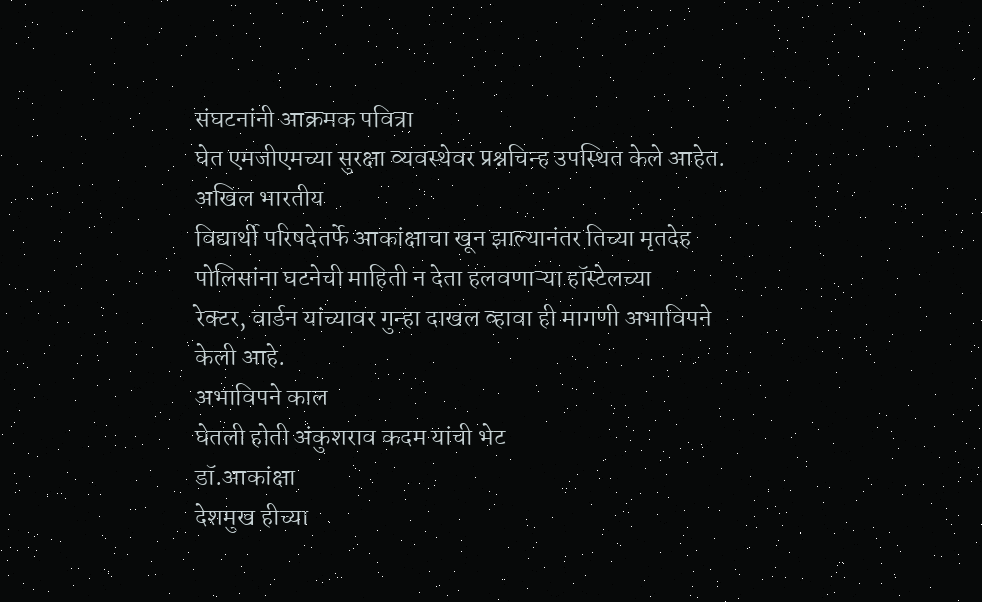संघटनांनी आक्रमक पवित्रा
घेत एमजीएमच्या सुरक्षा व्यवस्थेवर प्रश्नचिन्ह उपस्थित केले आहेत. अखिल भारतीय
विद्यार्थी परिषदेतर्फे आकांक्षाचा खून झाल्यानंतर तिच्या मृतदेह पोलिसांना घटनेची माहिती न देता हलवणाऱ्या हॉस्टेलच्या
रेक्टर, वार्डन यांच्यावर गुन्हा दाखल व्हावा ही मागणी अभाविपने केली आहे.
अभाविपने काल
घेतली होती अंकुशराव कदम यांची भेट
डॉ.आकांक्षा
देशमुख हीच्या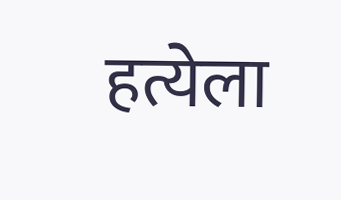हत्येला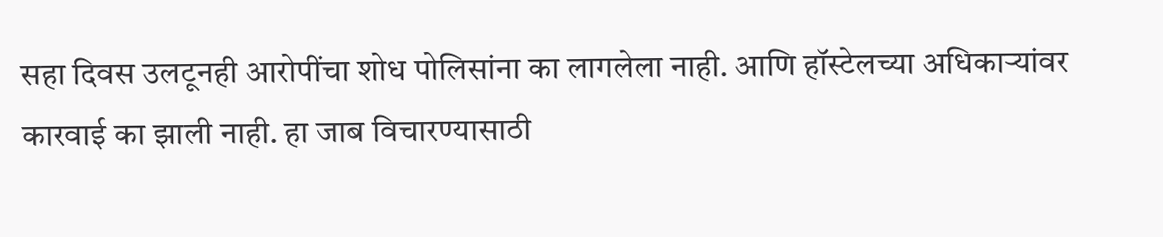सहा दिवस उलटूनही आरोपींचा शोध पोलिसांना का लागलेला नाही. आणि हॉस्टेलच्या अधिकाऱ्यांवर
कारवाई का झाली नाही. हा जाब विचारण्यासाठी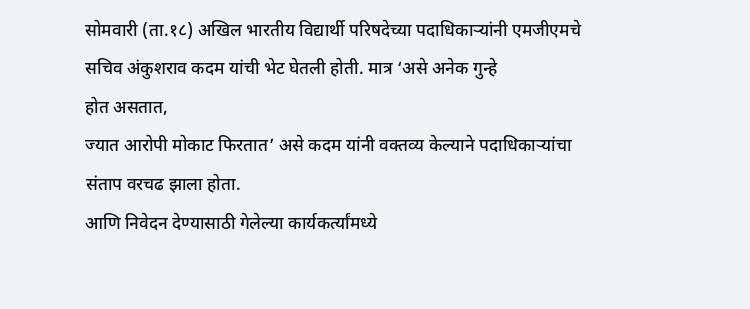सोमवारी (ता.१८) अखिल भारतीय विद्यार्थी परिषदेच्या पदाधिकाऱ्यांनी एमजीएमचे
सचिव अंकुशराव कदम यांची भेट घेतली होती. मात्र ‘असे अनेक गुन्हे
होत असतात,
ज्यात आरोपी मोकाट फिरतात’ असे कदम यांनी वक्तव्य केल्याने पदाधिकाऱ्यांचा
संताप वरचढ झाला होता.
आणि निवेदन देण्यासाठी गेलेल्या कार्यकर्त्यांमध्ये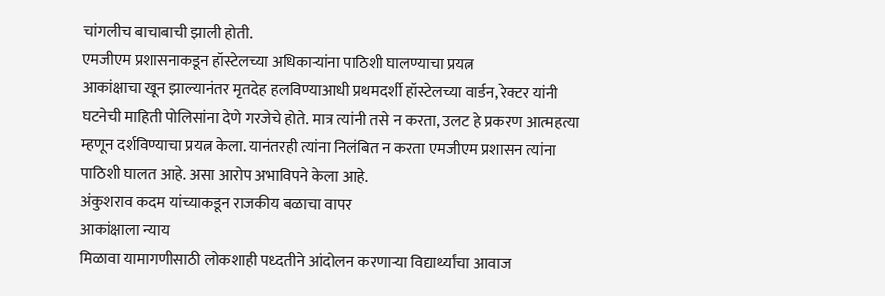चांगलीच बाचाबाची झाली होती.
एमजीएम प्रशासनाकडून हॉस्टेलच्या अधिकाऱ्यांना पाठिशी घालण्याचा प्रयत्न
आकांक्षाचा खून झाल्यानंतर मृतदेह हलविण्याआधी प्रथमदर्शी हॉस्टेलच्या वार्डन, रेक्टर यांनी घटनेची माहिती पोलिसांना देणे गरजेचे होते. मात्र त्यांनी तसे न करता, उलट हे प्रकरण आत्महत्या म्हणून दर्शविण्याचा प्रयत्न केला. यानंतरही त्यांना निलंबित न करता एमजीएम प्रशासन त्यांना पाठिशी घालत आहे. असा आरोप अभाविपने केला आहे.
अंकुशराव कदम यांच्याकडून राजकीय बळाचा वापर
आकांक्षाला न्याय
मिळावा यामागणीसाठी लोकशाही पध्दतीने आंदोलन करणाऱ्या विद्यार्थ्यांचा आवाज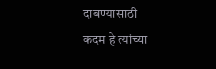दाबण्यासाठी
कदम हे त्यांच्या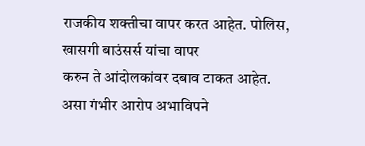राजकीय शक्तीचा वापर करत आहेत. पोलिस, खासगी बाउंसर्स यांचा वापर
करुन ते आंदोलकांवर दबाव टाकत आहेत. असा गंभीर आरोप अभाविपने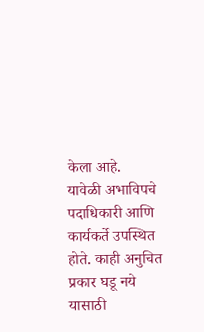केला आहे.
यावेळी अभाविपचे
पदाधिकारी आणि कार्यकर्ते उपस्थित होते. काही अनुचित प्रकार घडू नये यासाठी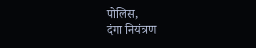पोलिस,
दंगा नियंत्रण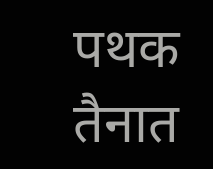पथक तैनात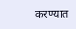करण्यात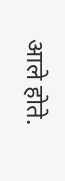आले होते.